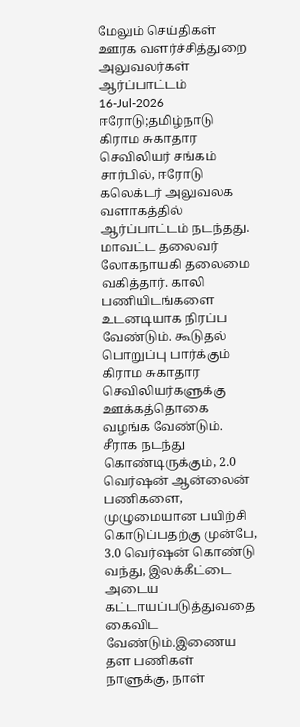மேலும் செய்திகள்
ஊரக வளர்ச்சித்துறை அலுவலர்கள் ஆர்ப்பாட்டம்
16-Jul-2026
ஈரோடு;தமிழ்நாடு கிராம சுகாதார செவிலியர் சங்கம் சார்பில், ஈரோடு கலெக்டர் அலுவலக வளாகத்தில் ஆர்ப்பாட்டம் நடந்தது. மாவட்ட தலைவர் லோகநாயகி தலைமை வகித்தார். காலி பணியிடங்களை உடனடியாக நிரப்ப வேண்டும். கூடுதல் பொறுப்பு பார்க்கும் கிராம சுகாதார செவிலியர்களுக்கு ஊக்கத்தொகை வழங்க வேண்டும். சீராக நடந்து கொண்டிருக்கும், 2.0 வெர்ஷன் ஆன்லைன் பணிகளை, முழுமையான பயிற்சி கொடுப்பதற்கு முன்பே, 3.0 வெர்ஷன் கொண்டு வந்து, இலக்கீட்டை அடைய கட்டாயப்படுத்துவதை கைவிட வேண்டும்.இணைய தள பணிகள் நாளுக்கு, நாள்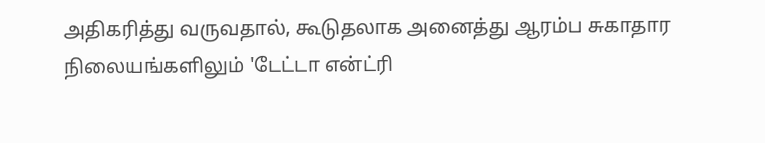அதிகரித்து வருவதால், கூடுதலாக அனைத்து ஆரம்ப சுகாதார நிலையங்களிலும் 'டேட்டா என்ட்ரி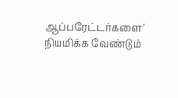ஆப்பரேட்டர்களை' நியமிக்க வேண்டும்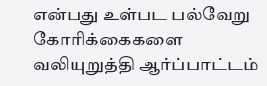என்பது உள்பட பல்வேறு கோரிக்கைகளை வலியுறுத்தி ஆர்ப்பாட்டம்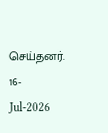செய்தனர்.
16-Jul-2026